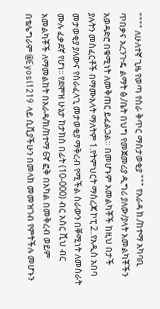"""" ለሁለተኛ ጊዜ የወጣ የስራ ቅጥር ማስታወቂያ """ የአራዳ ክ./ከተማ አካባቢ ጥበቃና አረንጒዴ ልማት ፅ./ቤት በህግ የመጀመሪያ ዲግሪ ያለው/ያላት አመልካቾችን አወዳድሮ በቁሚነት ለመቅጠር ይፈልጋል። በመሆኑም አመልካቾች ከዚህ በታች ያሉትን መስፈርቶች በማሙአላት ማለትም 1.የትምህርት ማስረጃ ኮፒ 2..የአዲስ አበባ መታወቂያ ያለውና የስራፈላጊ መታወቂያ ማቅረብ የሚችል ስራውን በቐሚነት ለመስራት ሙሉ ፈቃደኛ የሆነ፡፡ የደሞዝ ሁኔታ ከታክስ በፊት (10-000) ብር አስር ሺህ ብር አመልካቾች ለማመልከት በአራዳ/ክ/ከተማ 6ኛ ፎቅ በአካል በመቅረብ ወይም በቴሌግራም @Eyosi1219 ላይ ሲቪያችሁን በመላክ መመዝገብ የምትችሉ መሆኑን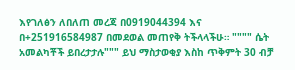እየገለፅን ለበለጠ መረጃ በ0919044394 እና በ+251916584987 በመደወል መጠየቅ ትችላላችሁ። """" ሴት አመልካቾች ይበረታታሉ""" ይህ ማስታወቂያ እስከ ጥቅምት 30 ብቻ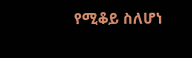የሚቆይ ስለሆነ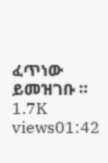ፈጥነው ይመዝገቡ ። 1.7K views01:42